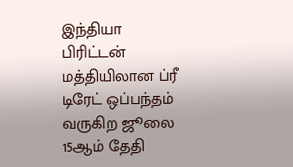இந்தியா பிரிட்டன் மத்தியிலான ப்ரீ டிரேட் ஒப்பந்தம் வருகிற ஜூலை 15ஆம் தேதி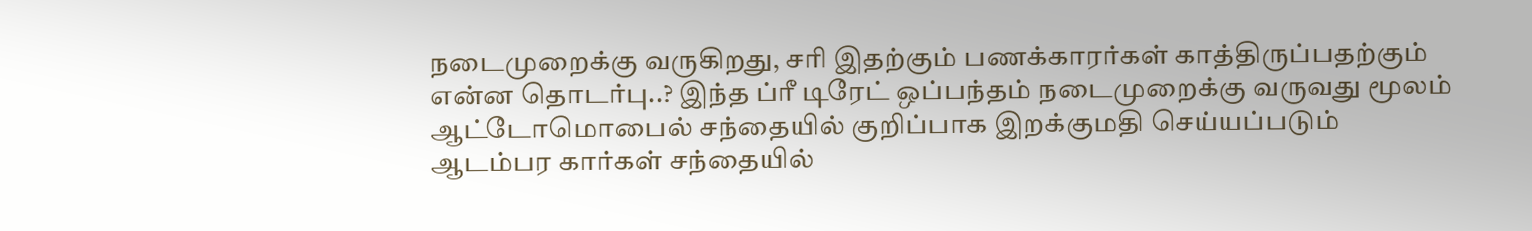நடைமுறைக்கு வருகிறது, சரி இதற்கும் பணக்காரர்கள் காத்திருப்பதற்கும் என்ன தொடர்பு..? இந்த ப்ரீ டிரேட் ஒப்பந்தம் நடைமுறைக்கு வருவது மூலம் ஆட்டோமொபைல் சந்தையில் குறிப்பாக இறக்குமதி செய்யப்படும் ஆடம்பர கார்கள் சந்தையில்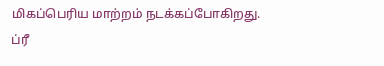மிகப்பெரிய மாற்றம் நடக்கப்போகிறது.
ப்ரீ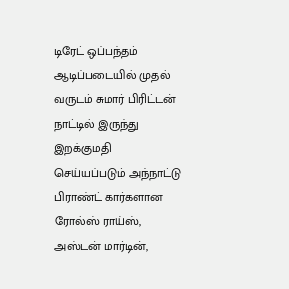டிரேட் ஒப்பந்தம் ஆடிப்படையில் முதல் வருடம் சுமார் பிரிட்டன் நாட்டில் இருந்து இறக்குமதி செய்யப்படும் அந்நாட்டு பிராண்ட் கார்களான ரோல்ஸ் ராய்ஸ், அஸ்டன் மார்டின்,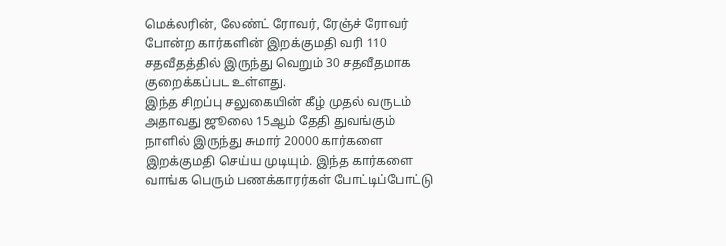மெக்லரின், லேண்ட் ரோவர், ரேஞ்ச் ரோவர் போன்ற கார்களின் இறக்குமதி வரி 110 சதவீதத்தில் இருந்து வெறும் 30 சதவீதமாக குறைக்கப்பட உள்ளது.
இந்த சிறப்பு சலுகையின் கீழ் முதல் வருடம் அதாவது ஜூலை 15ஆம் தேதி துவங்கும் நாளில் இருந்து சுமார் 20000 கார்களை இறக்குமதி செய்ய முடியும். இந்த கார்களை வாங்க பெரும் பணக்காரர்கள் போட்டிப்போட்டு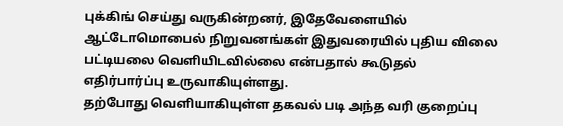புக்கிங் செய்து வருகின்றனர், இதேவேளையில் ஆட்டோமொபைல் நிறுவனங்கள் இதுவரையில் புதிய விலை பட்டியலை வெளியிடவில்லை என்பதால் கூடுதல் எதிர்பார்ப்பு உருவாகியுள்ளது.
தற்போது வெளியாகியுள்ள தகவல் படி அந்த வரி குறைப்பு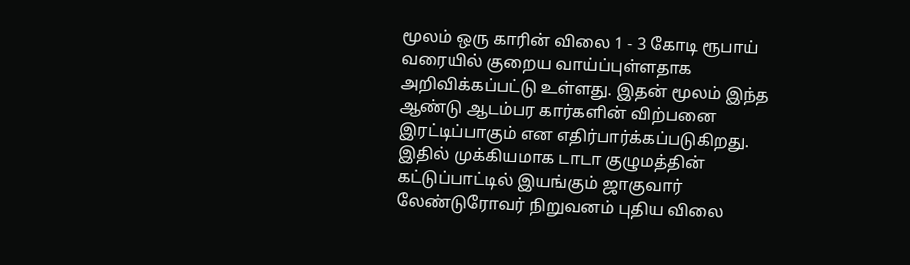மூலம் ஒரு காரின் விலை 1 - 3 கோடி ரூபாய் வரையில் குறைய வாய்ப்புள்ளதாக அறிவிக்கப்பட்டு உள்ளது. இதன் மூலம் இந்த ஆண்டு ஆடம்பர கார்களின் விற்பனை இரட்டிப்பாகும் என எதிர்பார்க்கப்படுகிறது.
இதில் முக்கியமாக டாடா குழுமத்தின் கட்டுப்பாட்டில் இயங்கும் ஜாகுவார் லேண்டுரோவர் நிறுவனம் புதிய விலை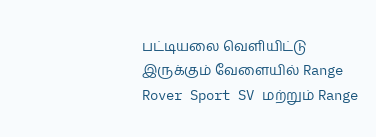பட்டியலை வெளியிட்டு இருக்கும் வேளையில் Range Rover Sport SV மற்றும் Range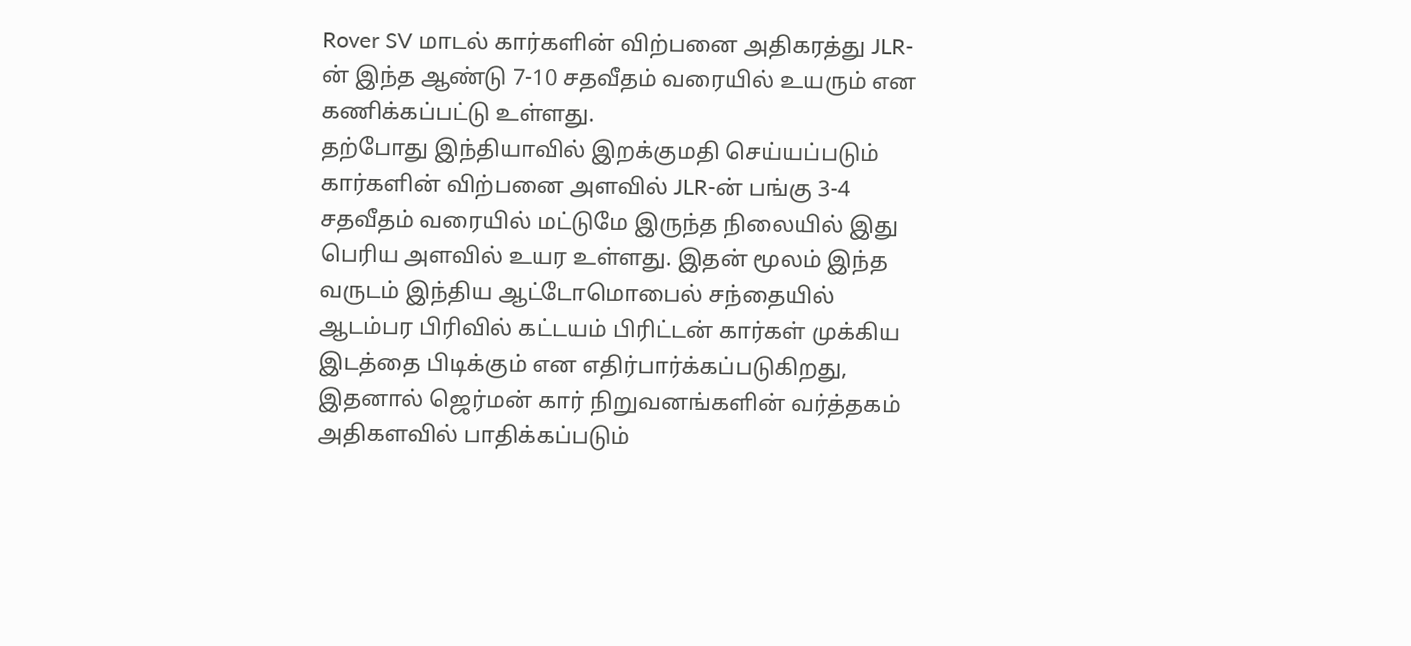Rover SV மாடல் கார்களின் விற்பனை அதிகரத்து JLR-ன் இந்த ஆண்டு 7-10 சதவீதம் வரையில் உயரும் என கணிக்கப்பட்டு உள்ளது.
தற்போது இந்தியாவில் இறக்குமதி செய்யப்படும் கார்களின் விற்பனை அளவில் JLR-ன் பங்கு 3-4 சதவீதம் வரையில் மட்டுமே இருந்த நிலையில் இது பெரிய அளவில் உயர உள்ளது. இதன் மூலம் இந்த வருடம் இந்திய ஆட்டோமொபைல் சந்தையில் ஆடம்பர பிரிவில் கட்டயம் பிரிட்டன் கார்கள் முக்கிய இடத்தை பிடிக்கும் என எதிர்பார்க்கப்படுகிறது, இதனால் ஜெர்மன் கார் நிறுவனங்களின் வர்த்தகம் அதிகளவில் பாதிக்கப்படும்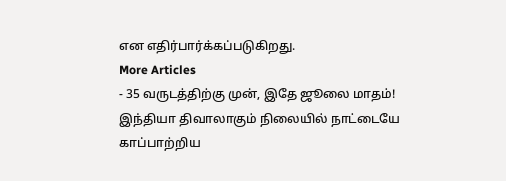என எதிர்பார்க்கப்படுகிறது.
More Articles
- 35 வருடத்திற்கு முன், இதே ஜூலை மாதம்! இந்தியா திவாலாகும் நிலையில் நாட்டையே காப்பாற்றிய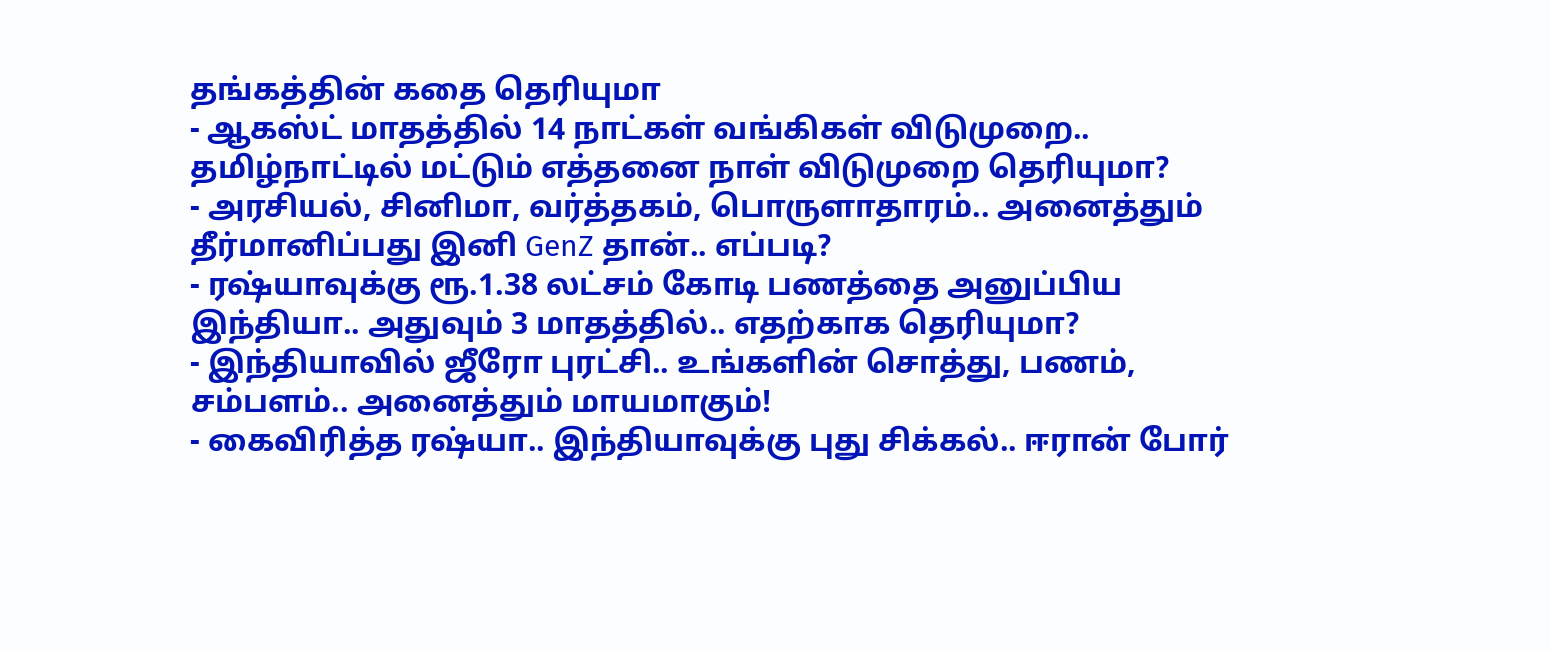தங்கத்தின் கதை தெரியுமா
- ஆகஸ்ட் மாதத்தில் 14 நாட்கள் வங்கிகள் விடுமுறை.. தமிழ்நாட்டில் மட்டும் எத்தனை நாள் விடுமுறை தெரியுமா?
- அரசியல், சினிமா, வர்த்தகம், பொருளாதாரம்.. அனைத்தும் தீர்மானிப்பது இனி GenZ தான்.. எப்படி?
- ரஷ்யாவுக்கு ரூ.1.38 லட்சம் கோடி பணத்தை அனுப்பிய இந்தியா.. அதுவும் 3 மாதத்தில்.. எதற்காக தெரியுமா?
- இந்தியாவில் ஜீரோ புரட்சி.. உங்களின் சொத்து, பணம், சம்பளம்.. அனைத்தும் மாயமாகும்!
- கைவிரித்த ரஷ்யா.. இந்தியாவுக்கு புது சிக்கல்.. ஈரான் போர்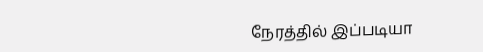நேரத்தில் இப்படியா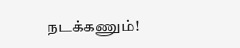நடக்கணும்!